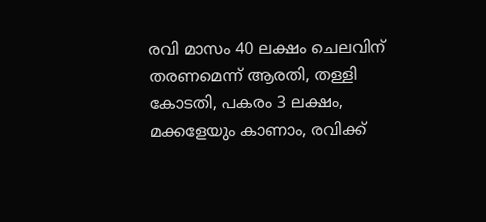രവി മാസം 40 ലക്ഷം ചെലവിന് തരണമെന്ന് ആരതി, തള്ളി കോടതി, പകരം 3 ലക്ഷം, മക്കളേയും കാണാം, രവിക്ക്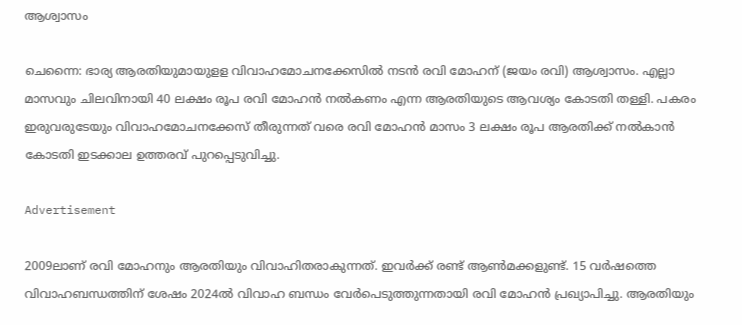ആശ്വാസം

ചെന്നൈ: ഭാര്യ ആരതിയുമായുളള വിവാഹമോചനക്കേസില്‍ നടന്‍ രവി മോഹന് (ജയം രവി) ആശ്വാസം. എല്ലാ മാസവും ചിലവിനായി 40 ലക്ഷം രൂപ രവി മോഹന്‍ നല്‍കണം എന്ന ആരതിയുടെ ആവശ്യം കോടതി തള്ളി. പകരം ഇരുവരുടേയും വിവാഹമോചനക്കേസ് തീരുന്നത് വരെ രവി മോഹന്‍ മാസം 3 ലക്ഷം രൂപ ആരതിക്ക് നല്‍കാന്‍ കോടതി ഇടക്കാല ഉത്തരവ് പുറപ്പെടുവിച്ചു.

Advertisement

2009ലാണ് രവി മോഹനും ആരതിയും വിവാഹിതരാകുന്നത്. ഇവര്‍ക്ക് രണ്ട് ആണ്‍മക്കളുണ്ട്. 15 വര്‍ഷത്തെ വിവാഹബന്ധത്തിന് ശേഷം 2024ല്‍ വിവാഹ ബന്ധം വേര്‍പെടുത്തുന്നതായി രവി മോഹന്‍ പ്രഖ്യാപിച്ചു. ആരതിയും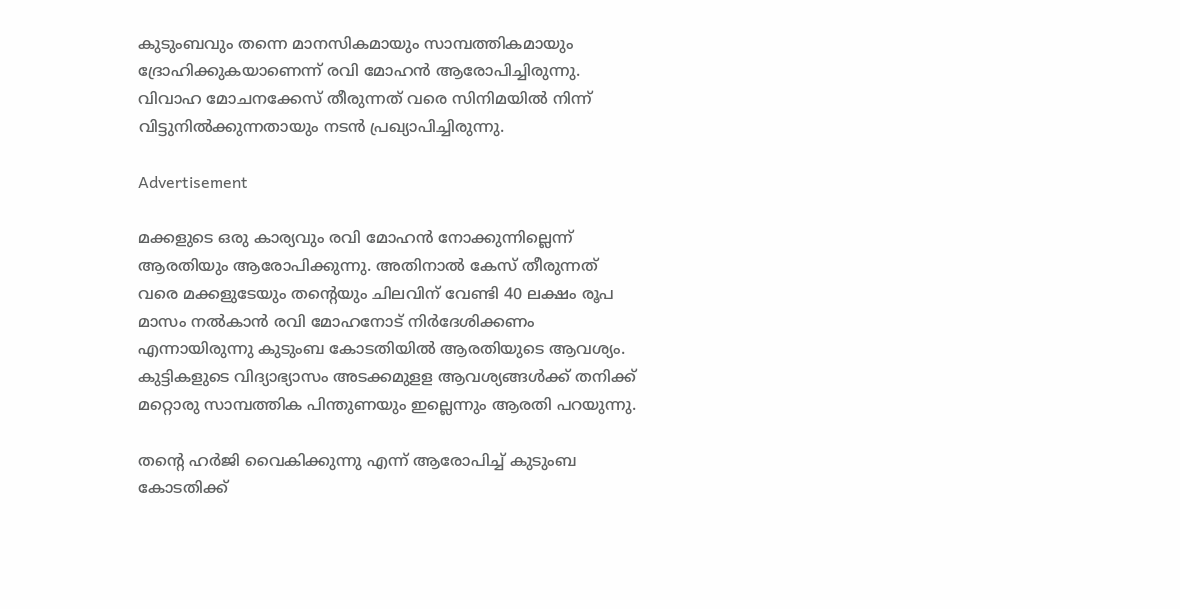കുടുംബവും തന്നെ മാനസികമായും സാമ്പത്തികമായും ദ്രോഹിക്കുകയാണെന്ന് രവി മോഹന്‍ ആരോപിച്ചിരുന്നു. വിവാഹ മോചനക്കേസ് തീരുന്നത് വരെ സിനിമയില്‍ നിന്ന് വിട്ടുനില്‍ക്കുന്നതായും നടന്‍ പ്രഖ്യാപിച്ചിരുന്നു.

Advertisement

മക്കളുടെ ഒരു കാര്യവും രവി മോഹന്‍ നോക്കുന്നില്ലെന്ന് ആരതിയും ആരോപിക്കുന്നു. അതിനാല്‍ കേസ് തീരുന്നത് വരെ മക്കളുടേയും തന്റെയും ചിലവിന് വേണ്ടി 40 ലക്ഷം രൂപ മാസം നല്‍കാന്‍ രവി മോഹനോട് നിര്‍ദേശിക്കണം എന്നായിരുന്നു കുടുംബ കോടതിയില്‍ ആരതിയുടെ ആവശ്യം. കുട്ടികളുടെ വിദ്യാഭ്യാസം അടക്കമുളള ആവശ്യങ്ങള്‍ക്ക് തനിക്ക് മറ്റൊരു സാമ്പത്തിക പിന്തുണയും ഇല്ലെന്നും ആരതി പറയുന്നു.

തന്റെ ഹര്‍ജി വൈകിക്കുന്നു എന്ന് ആരോപിച്ച് കുടുംബ കോടതിക്ക്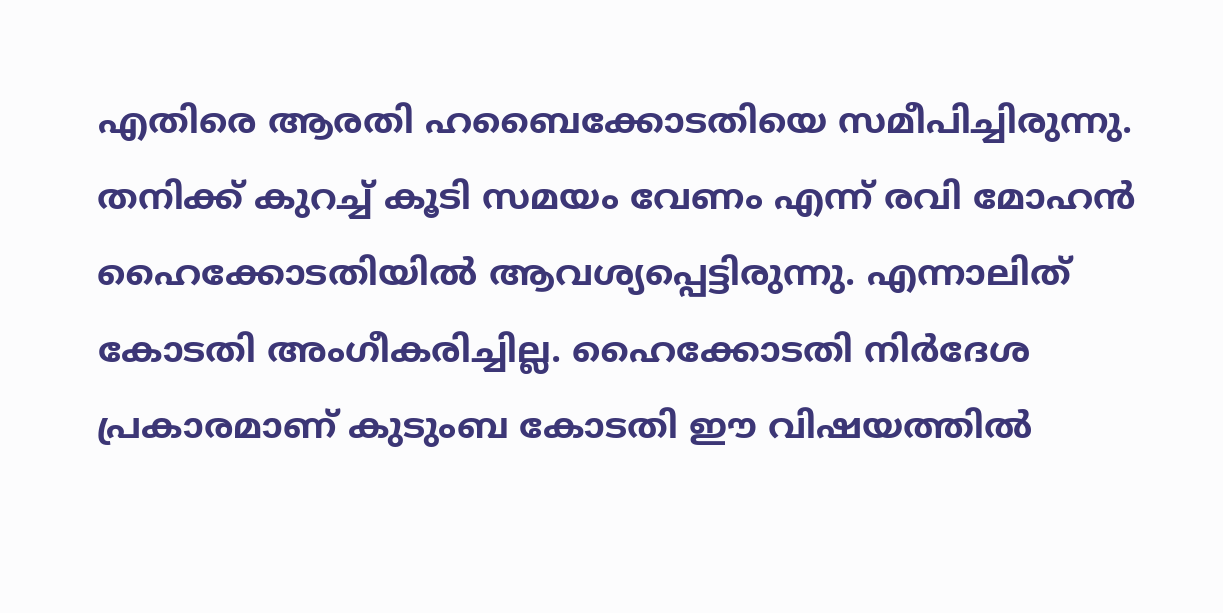എതിരെ ആരതി ഹബൈക്കോടതിയെ സമീപിച്ചിരുന്നു. തനിക്ക് കുറച്ച് കൂടി സമയം വേണം എന്ന് രവി മോഹന്‍ ഹൈക്കോടതിയില്‍ ആവശ്യപ്പെട്ടിരുന്നു. എന്നാലിത് കോടതി അംഗീകരിച്ചില്ല. ഹൈക്കോടതി നിര്‍ദേശ പ്രകാരമാണ് കുടുംബ കോടതി ഈ വിഷയത്തില്‍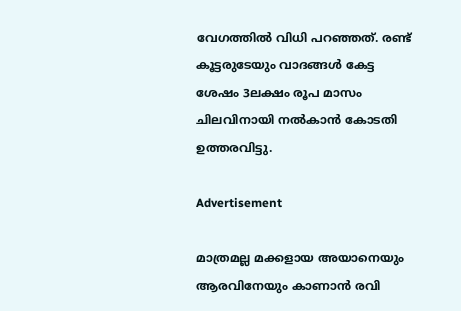വേഗത്തില്‍ വിധി പറഞ്ഞത്. രണ്ട് കൂട്ടരുടേയും വാദങ്ങള്‍ കേട്ട ശേഷം 3ലക്ഷം രൂപ മാസം ചിലവിനായി നല്‍കാന്‍ കോടതി ഉത്തരവിട്ടു.

Advertisement

മാത്രമല്ല മക്കളായ അയാനെയും ആരവിനേയും കാണാന്‍ രവി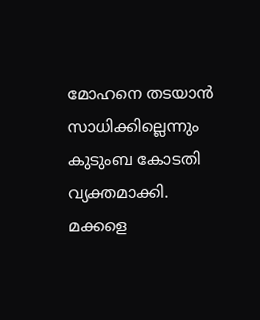മോഹനെ തടയാന്‍ സാധിക്കില്ലെന്നും കുടുംബ കോടതി വ്യക്തമാക്കി. മക്കളെ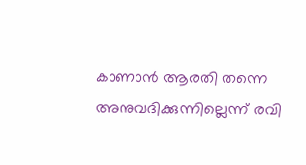കാണാന്‍ ആരതി തന്നെ അനുവദിക്കുന്നില്ലെന്ന് രവി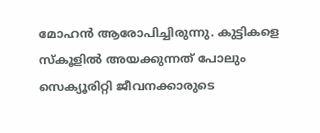മോഹന്‍ ആരോപിച്ചിരുന്നു. കുട്ടികളെ സ്‌കൂളില്‍ അയക്കുന്നത് പോലും സെക്യൂരിറ്റി ജീവനക്കാരുടെ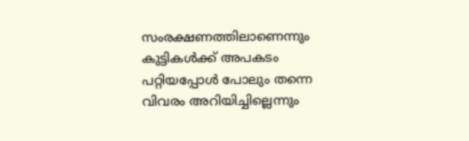സംരക്ഷണത്തിലാണെന്നും കുട്ടികള്‍ക്ക് അപകടം പറ്റിയപ്പോള്‍ പോലും തന്നെ വിവരം അറിയിച്ചില്ലെന്നും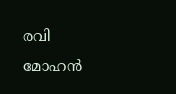രവി മോഹന്‍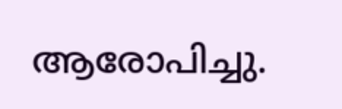ആരോപിച്ചു.